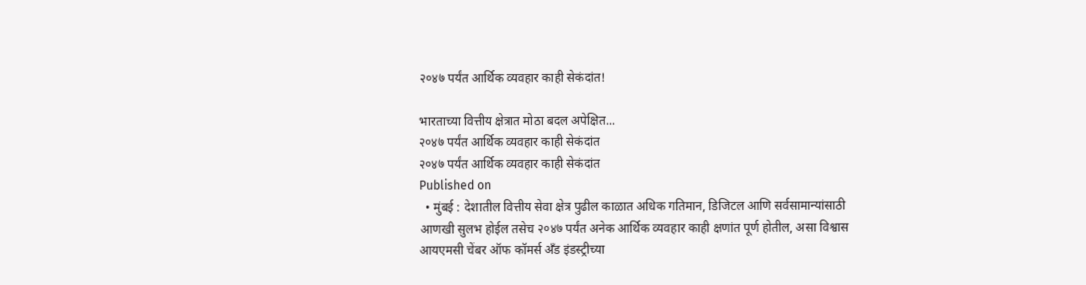२०४७ पर्यंत आर्थिक व्यवहार काही सेकंदांत!

भारताच्या वित्तीय क्षेत्रात मोठा बदल अपेक्षित...
२०४७ पर्यंत आर्थिक व्यवहार काही सेकंदांत
२०४७ पर्यंत आर्थिक व्यवहार काही सेकंदांत
Published on
  • मुंबई : देशातील वित्तीय सेवा क्षेत्र पुढील काळात अधिक गतिमान, डिजिटल आणि सर्वसामान्यांसाठी आणखी सुलभ होईल तसेच २०४७ पर्यंत अनेक आर्थिक व्यवहार काही क्षणांत पूर्ण होतील, असा विश्वास आयएमसी चेंबर ऑफ कॉमर्स अँड इंडस्ट्रीच्या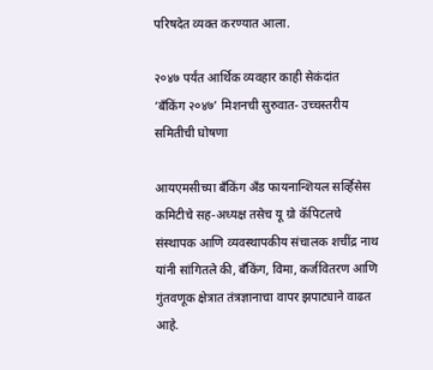परिषदेत व्यक्त करण्यात आला.

२०४७ पर्यंत आर्थिक व्यवहार काही सेकंदांत
‘बँकिंग २०४७’ मिशनची सुरुवात- उच्चस्तरीय समितीची घोषणा

आयएमसीच्या बँकिंग अँड फायनान्शियल सर्व्हिसेस कमिटीचे सह-अध्यक्ष तसेच यू ग्रो कॅपिटलचे संस्थापक आणि व्यवस्थापकीय संचालक शचींद्र नाथ यांनी सांगितले की, बँकिंग, विमा, कर्जवितरण आणि गुंतवणूक क्षेत्रात तंत्रज्ञानाचा वापर झपाट्याने वाढत आहे.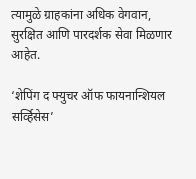त्यामुळे ग्राहकांना अधिक वेगवान, सुरक्षित आणि पारदर्शक सेवा मिळणार आहेत.

‘शेपिंग द फ्युचर ऑफ फायनान्शियल सर्व्हिसेस’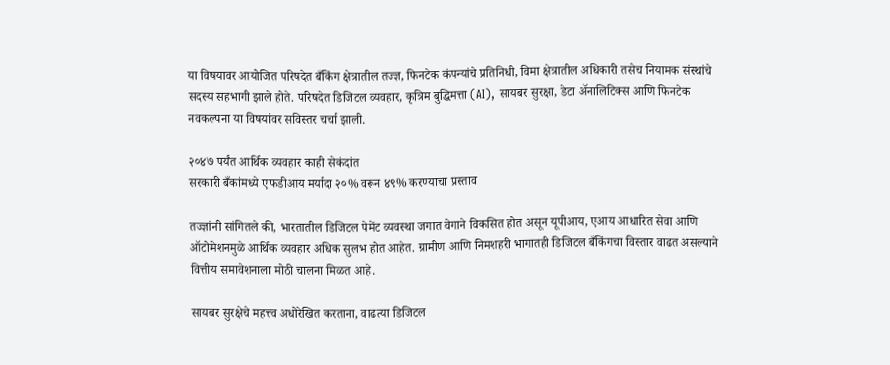या विषयावर आयोजित परिषदेत बँकिंग क्षेत्रातील तज्ज्ञ, फिनटेक कंपन्यांचे प्रतिनिधी, विमा क्षेत्रातील अधिकारी तसेच नियामक संस्थांचे सदस्य सहभागी झाले होते. परिषदेत डिजिटल व्यवहार, कृत्रिम बुद्धिमत्ता (AI), सायबर सुरक्षा, डेटा अ‍ॅनालिटिक्स आणि फिनटेक नवकल्पना या विषयांवर सविस्तर चर्चा झाली.

२०४७ पर्यंत आर्थिक व्यवहार काही सेकंदांत
सरकारी बँकांमध्ये एफडीआय मर्यादा २०% वरून ४९% करण्याचा प्रस्ताव

तज्ज्ञांनी सांगितले की, भारतातील डिजिटल पेमेंट व्यवस्था जगात वेगाने विकसित होत असून यूपीआय, एआय आधारित सेवा आणि ऑटोमेशनमुळे आर्थिक व्यवहार अधिक सुलभ होत आहेत. ग्रामीण आणि निमशहरी भागातही डिजिटल बँकिंगचा विस्तार वाढत असल्याने वित्तीय समावेशनाला मोठी चालना मिळत आहे.

सायबर सुरक्षेचे महत्त्व अधोरेखित करताना, वाढत्या डिजिटल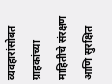व्यवहारांसोबत ग्राहकांच्या माहितीचे संरक्षण आणि सुरक्षित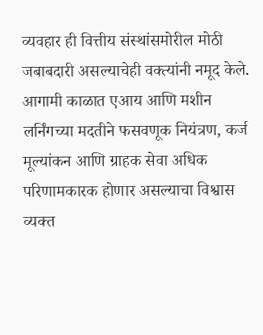व्यवहार ही वित्तीय संस्थांसमोरील मोठी जबाबदारी असल्याचेही वक्त्यांनी नमूद केले. आगामी काळात एआय आणि मशीन लर्निंगच्या मदतीने फसवणूक नियंत्रण, कर्ज मूल्यांकन आणि ग्राहक सेवा अधिक परिणामकारक होणार असल्याचा विश्वास व्यक्त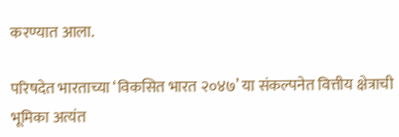करण्यात आला.

परिषदेत भारताच्या ‘विकसित भारत २०४७’ या संकल्पनेत वित्तीय क्षेत्राची भूमिका अत्यंत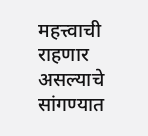महत्त्वाची राहणार असल्याचे सांगण्यात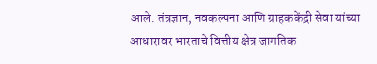आले. तंत्रज्ञान, नवकल्पना आणि ग्राहककेंद्री सेवा यांच्या आधारावर भारताचे वित्तीय क्षेत्र जागतिक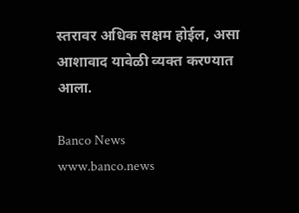स्तरावर अधिक सक्षम होईल, असा आशावाद यावेळी व्यक्त करण्यात आला.

Banco News
www.banco.news